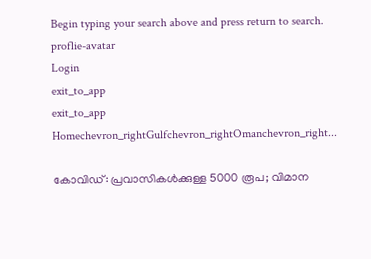Begin typing your search above and press return to search.
proflie-avatar
Login
exit_to_app
exit_to_app
Homechevron_rightGulfchevron_rightOmanchevron_right...

കോവിഡ്: പ്രവാസികൾക്കുള്ള 5000 രൂപ; വിമാന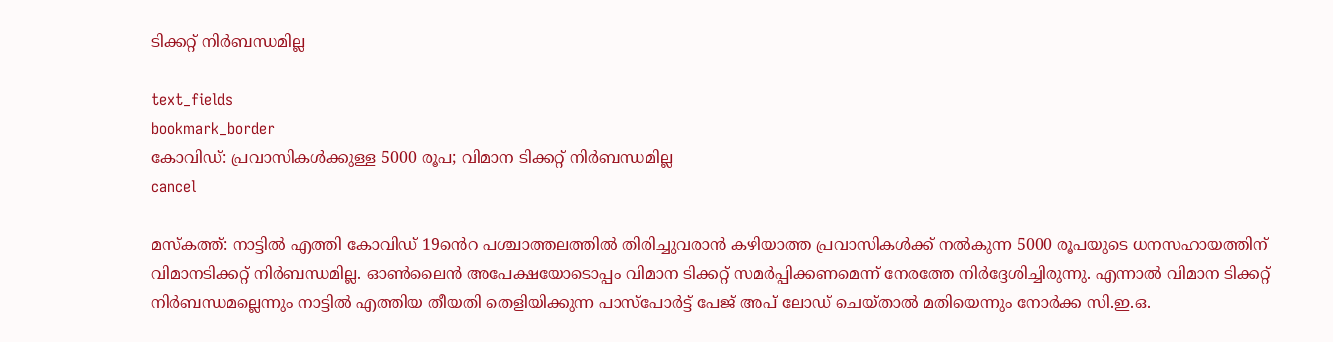ടിക്കറ്റ് നിർബന്ധമില്ല

text_fields
bookmark_border
കോവിഡ്: പ്രവാസികൾക്കുള്ള 5000 രൂപ; വിമാന ടിക്കറ്റ് നിർബന്ധമില്ല
cancel

മസ്കത്ത്: നാട്ടിൽ എത്തി കോവിഡ് 19ൻെറ പശ്ചാത്തലത്തിൽ തിരിച്ചുവരാൻ കഴിയാത്ത പ്രവാസികൾക്ക് നൽകുന്ന 5000 രൂപയുടെ ധനസഹായത്തിന് വിമാനടിക്കറ്റ് നിർബന്ധമില്ല. ഓൺലൈൻ അപേക്ഷയോടൊപ്പം വിമാന ടിക്കറ്റ് സമർപ്പിക്കണമെന്ന് നേരത്തേ നിർദ്ദേശിച്ചിരുന്നു. എന്നാൽ വിമാന ടിക്കറ്റ് നിർബന്ധമല്ലെന്നും നാട്ടിൽ എത്തിയ തീയതി തെളിയിക്കുന്ന പാസ്പോർട്ട് പേജ് അപ് ലോഡ് ചെയ്താൽ മതിയെന്നും നോർക്ക സി.ഇ.ഒ.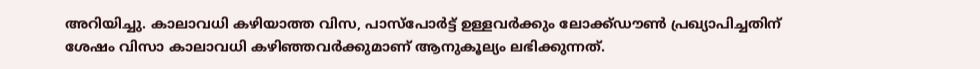അറിയിച്ചു. കാലാവധി കഴിയാത്ത വിസ, പാസ്പോർട്ട് ഉള്ളവർക്കും ലോക്ക്ഡൗൺ പ്രഖ്യാപിച്ചതിന് ശേഷം വിസാ കാലാവധി കഴിഞ്ഞവർക്കുമാണ് ആനുകൂല്യം ലഭിക്കുന്നത്.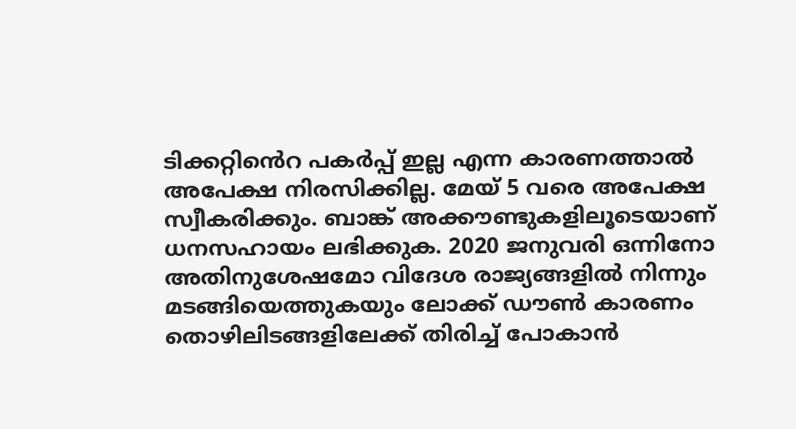ടിക്കറ്റിൻെറ പകർപ്പ് ഇല്ല എന്ന കാരണത്താൽ അപേക്ഷ നിരസിക്കില്ല. മേയ് 5 വരെ അപേക്ഷ സ്വീകരിക്കും. ബാങ്ക് അക്കൗണ്ടുകളിലൂടെയാണ് ധനസഹായം ലഭിക്കുക. 2020 ജനുവരി ഒന്നിനോ അതിനുശേഷമോ വിദേശ രാജ്യങ്ങളിൽ നിന്നും മടങ്ങിയെത്തുകയും ലോക്ക് ഡൗൺ കാരണം തൊഴിലിടങ്ങളിലേക്ക് തിരിച്ച് പോകാൻ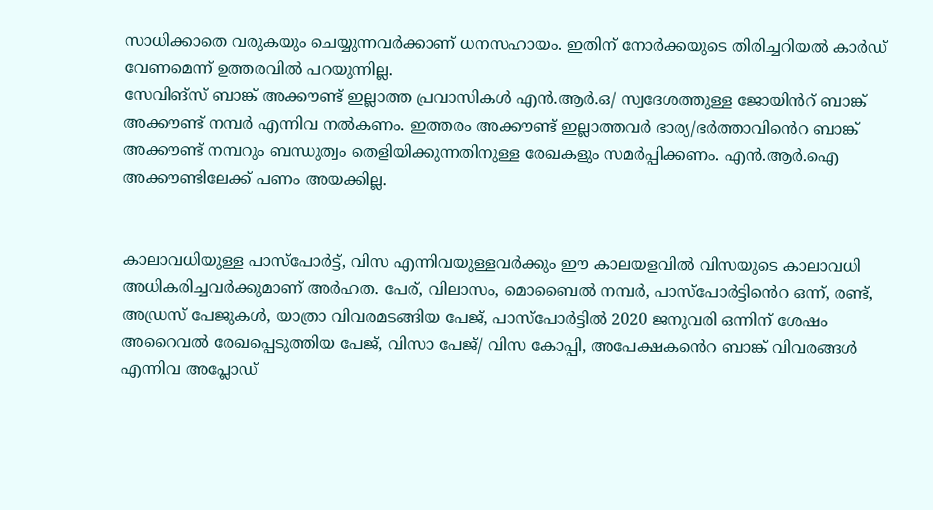സാധിക്കാതെ വരുകയും ചെയ്യുന്നവർക്കാണ് ധനസഹായം. ഇതിന് നോർക്കയുടെ തിരിച്ചറിയൽ കാർഡ് വേണമെന്ന് ഉത്തരവിൽ പറയുന്നില്ല.
സേവിങ്സ് ബാങ്ക് അക്കൗണ്ട് ഇല്ലാത്ത പ്രവാസികൾ എൻ.ആർ.ഒ/ സ്വദേശത്തുള്ള ജോയിൻറ് ബാങ്ക് അക്കൗണ്ട് നമ്പർ എന്നിവ നൽകണം. ഇത്തരം അക്കൗണ്ട് ഇല്ലാത്തവർ ഭാര്യ/ഭർത്താവിൻെറ ബാങ്ക് അക്കൗണ്ട് നമ്പറും ബന്ധുത്വം തെളിയിക്കുന്നതിനുള്ള രേഖകളും സമർപ്പിക്കണം. എൻ.ആർ.ഐ അക്കൗണ്ടിലേക്ക് പണം അയക്കില്ല.


കാലാവധിയുള്ള പാസ്പോർട്ട്, വിസ എന്നിവയുള്ളവർക്കും ഈ കാലയളവിൽ വിസയുടെ കാലാവധി അധികരിച്ചവർക്കുമാണ് അർഹത. പേര്, വിലാസം, മൊബൈൽ നമ്പർ, പാസ്പോർട്ടിൻെറ ഒന്ന്, രണ്ട്, അഡ്രസ് പേജുകൾ, യാത്രാ വിവരമടങ്ങിയ പേജ്, പാസ്പോർട്ടിൽ 2020 ജനുവരി ഒന്നിന് ശേഷം അറൈവൽ രേഖപ്പെടുത്തിയ പേജ്, വിസാ പേജ്/ വിസ കോപ്പി, അപേക്ഷകൻെറ ബാങ്ക് വിവരങ്ങൾ എന്നിവ അപ്ലോഡ്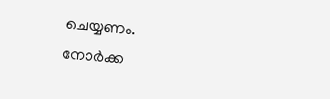ചെയ്യണം. നോർക്ക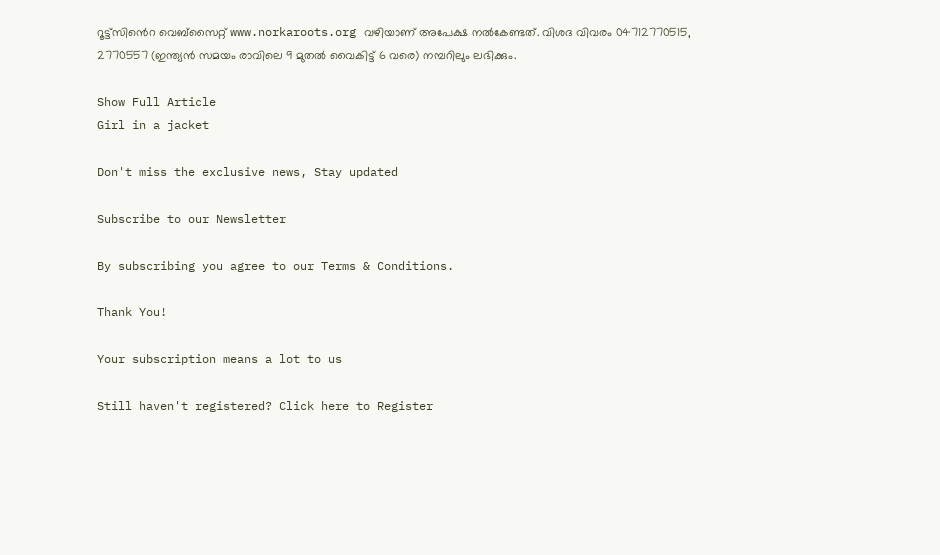റൂട്ട്സിൻെറ വെബ്സൈറ്റ് www.norkaroots.org വഴിയാണ് അപേക്ഷ നൽകേണ്ടത്. വിശദ വിവരം 04712770515, 2770557 (ഇന്ത്യൻ സമയം രാവിലെ 9 മുതൽ വൈകിട്ട് 6 വരെ) നമ്പറിലും ലഭിക്കും.

Show Full Article
Girl in a jacket

Don't miss the exclusive news, Stay updated

Subscribe to our Newsletter

By subscribing you agree to our Terms & Conditions.

Thank You!

Your subscription means a lot to us

Still haven't registered? Click here to Register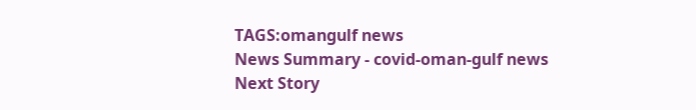TAGS:omangulf news
News Summary - covid-oman-gulf news
Next Story